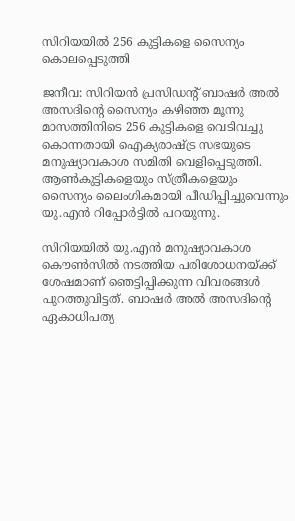സിറിയയില്‍ 256 കുട്ടികളെ സൈന്യം കൊലപ്പെടുത്തി

ജനീവ: സിറിയന്‍ പ്രസിഡന്റ് ബാഷര്‍ അല്‍ അസദിന്റെ സൈന്യം കഴിഞ്ഞ മൂന്നു മാസത്തിനിടെ 256 കുട്ടികളെ വെടിവച്ചു കൊന്നതായി ഐക്യരാഷ്ട്ര സഭയുടെ മനുഷ്യാവകാശ സമിതി വെളിപ്പെടുത്തി. ആണ്‍‌കുട്ടികളെയും സ്ത്രീകളെയും സൈന്യം ലൈംഗികമായി പീഡിപ്പിച്ചുവെന്നും യു.എന്‍ റിപ്പോര്‍ട്ടില്‍ പറയുന്നു.

സിറിയയില്‍ യു.എന്‍ മനുഷ്യാവകാശ കൌണ്‍സില്‍ നടത്തിയ പരിശോധനയ്ക്ക് ശേഷമാണ് ഞെട്ടിപ്പിക്കുന്ന വിവരങ്ങള്‍ പുറത്തുവിട്ടത്. ബാഷര്‍ അല്‍ അസദിന്റെ ഏകാധിപത്യ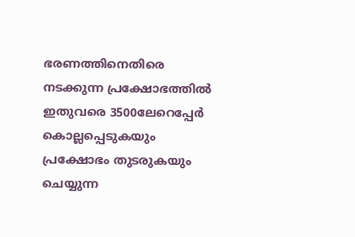ഭരണത്തിനെതിരെ നടക്കുന്ന പ്രക്ഷോഭത്തില്‍ ഇതുവരെ 3500ലേറെപ്പേര്‍ കൊല്ലപ്പെടുകയും പ്രക്ഷോഭം തുടരുകയും ചെയ്യുന്ന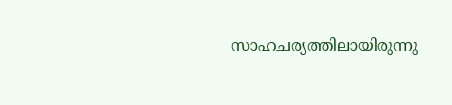സാഹചര്യത്തിലായിരുന്നു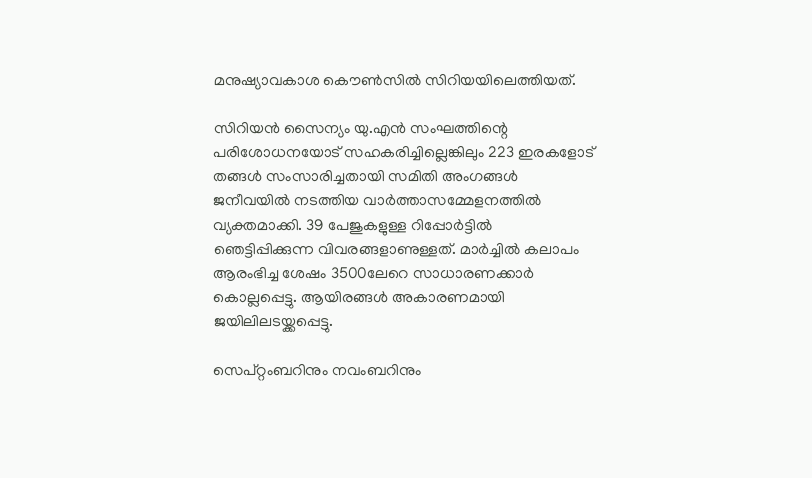മനുഷ്യാവകാശ കൌണ്‍സില്‍ സിറിയയിലെത്തിയത്.

സിറിയന്‍ സൈന്യം യു.എന്‍ സംഘത്തിന്റെ പരിശോധനയോട് സഹകരിച്ചില്ലെങ്കിലും 223 ഇരകളോട് തങ്ങള്‍ സംസാരിച്ചതായി സമിതി അംഗങ്ങള്‍ ജനീവയില്‍ നടത്തിയ വാര്‍ത്താസമ്മേളനത്തില്‍ വ്യക്തമാക്കി. 39 പേജുകളുള്ള റിപ്പോര്‍ട്ടില്‍ ഞെട്ടിപ്പിക്കുന്ന വിവരങ്ങളാണുള്ളത്. മാര്‍ച്ചില്‍ കലാപം ആരംഭിച്ച ശേഷം 3500ലേറെ സാധാരണക്കാര്‍ കൊല്ലപ്പെട്ടു. ആയിരങ്ങള്‍ അകാരണമാ‍യി ജയിലിലടയ്ക്കപ്പെട്ടു.

സെപ്റ്റംബറിനും നവംബറിനും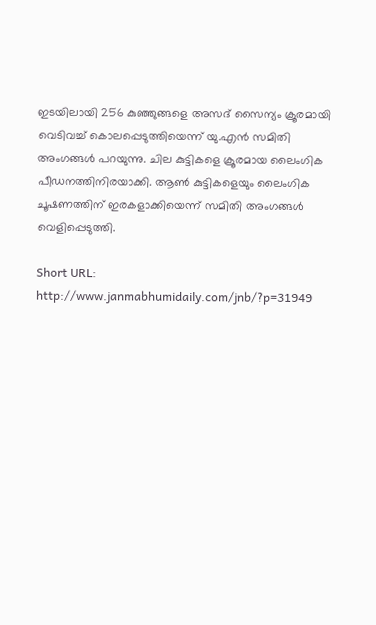ഇടയിലായി 256 കുഞ്ഞുങ്ങളെ അസദ് സൈന്യം ക്രൂരമായി വെടിവച്ച് കൊലപ്പെടുത്തിയെന്ന് യു.എന്‍ സമിതി അംഗങ്ങള്‍ പറയുന്നു. ചില കുട്ടികളെ ക്രൂരമായ ലൈംഗിക പീഡനത്തിനിരയാക്കി. ആണ്‍ കുട്ടികളെയും ലൈംഗിക ചൂഷണത്തിന് ഇരകളാക്കിയെന്ന് സമിതി അംഗങ്ങള്‍ വെളിപ്പെടുത്തി.

Short URL: http://www.janmabhumidaily.com/jnb/?p=31949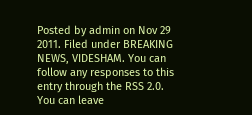Posted by admin on Nov 29 2011. Filed under BREAKING NEWS, VIDESHAM. You can follow any responses to this entry through the RSS 2.0. You can leave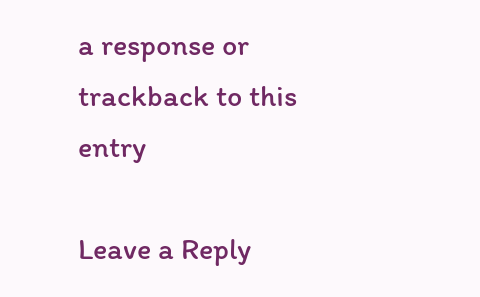a response or trackback to this entry

Leave a Reply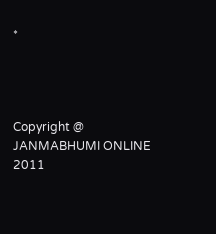*




Copyright @ JANMABHUMI ONLINE 2011